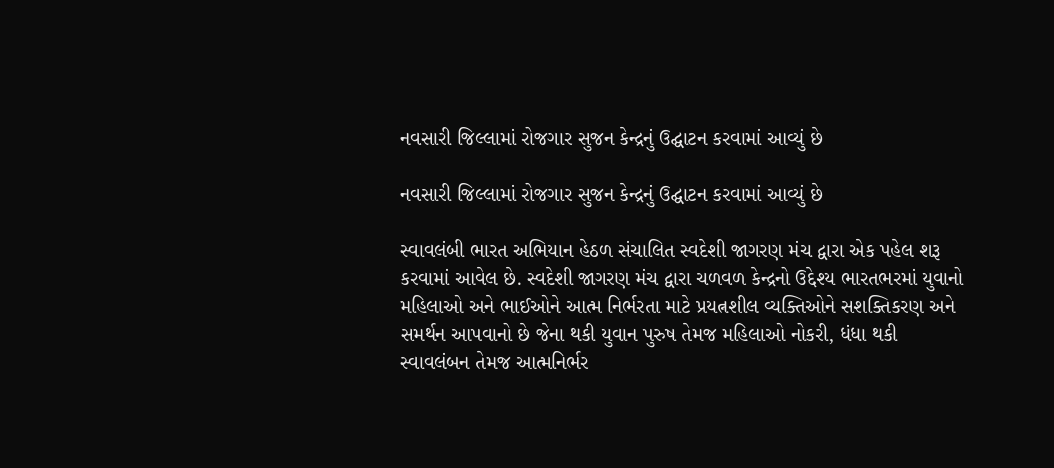નવસારી જિલ્લામાં રોજગાર સુજન કેન્દ્રનું ઉદ્ઘાટન કરવામાં આવ્યું છે

નવસારી જિલ્લામાં રોજગાર સુજન કેન્દ્રનું ઉદ્ઘાટન કરવામાં આવ્યું છે

સ્વાવલંબી ભારત અભિયાન હેઠળ સંચાલિત સ્વદેશી જાગરણ મંચ દ્વારા એક પહેલ શરૂ કરવામાં આવેલ છે. સ્વદેશી જાગરણ મંચ દ્વારા ચળવળ કેન્દ્રનો ઉદ્દેશ્ય ભારતભરમાં યુવાનો મહિલાઓ અને ભાઈઓને આત્મ નિર્ભરતા માટે પ્રયત્નશીલ વ્યક્તિઓને સશક્તિકરણ અને સમર્થન આપવાનો છે જેના થકી યુવાન પુરુષ તેમજ મહિલાઓ નોકરી, ધંધા થકી સ્વાવલંબન તેમજ આત્મનિર્ભર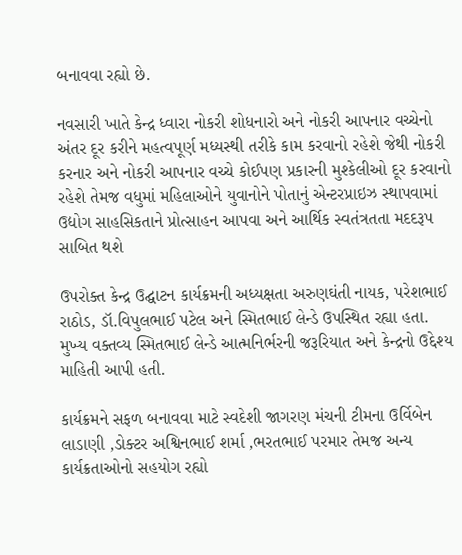બનાવવા રહ્યો છે.

નવસારી ખાતે કેન્દ્ર ધ્વારા નોકરી શોધનારો અને નોકરી આપનાર વચ્ચેનો અંતર દૂર કરીને મહત્વપૂર્ણ મધ્યસ્થી તરીકે કામ કરવાનો રહેશે જેથી નોકરી કરનાર અને નોકરી આપનાર વચ્ચે કોઈપણ પ્રકારની મુશ્કેલીઓ દૂર કરવાનો રહેશે તેમજ વધુમાં મહિલાઓને યુવાનોને પોતાનું એન્ટરપ્રાઇઝ સ્થાપવામાં ઉદ્યોગ સાહસિકતાને પ્રોત્સાહન આપવા અને આર્થિક સ્વતંત્રતતા મદદરૂપ સાબિત થશે

ઉપરોક્ત કેન્દ્ર ઉદ્ઘાટન કાર્યક્રમની અધ્યક્ષતા અરુણઘંતી નાયક, પરેશભાઈ રાઠોડ, ડૉ.વિપુલભાઈ પટેલ અને સ્મિતભાઈ લેન્ડે ઉપસ્થિત રહ્યા હતા. મુખ્ય વક્તવ્ય સ્મિતભાઈ લેન્ડે આત્મનિર્ભરની જરૂરિયાત અને કેન્દ્રનો ઉદ્દેશ્ય માહિતી આપી હતી.

કાર્યક્રમને સફળ બનાવવા માટે સ્વદેશી જાગરણ મંચની ટીમના ઉર્વિબેન લાડાણી ,ડોક્ટર અશ્વિનભાઈ શર્મા ,ભરતભાઈ પરમાર તેમજ અન્ય કાર્યક્રતાઓનો સહયોગ રહ્યો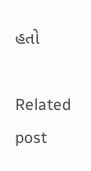હતો

Related post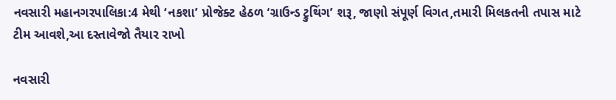નવસારી મહાનગરપાલિકા:4 મેથી ‘નકશા’ પ્રોજેક્ટ હેઠળ ‘ગ્રાઉન્ડ ટ્રુથિંગ’ શરૂ, જાણો સંપૂર્ણ વિગત,તમારી મિલકતની તપાસ માટે ટીમ આવશે,આ દસ્તાવેજો તૈયાર રાખો

નવસારી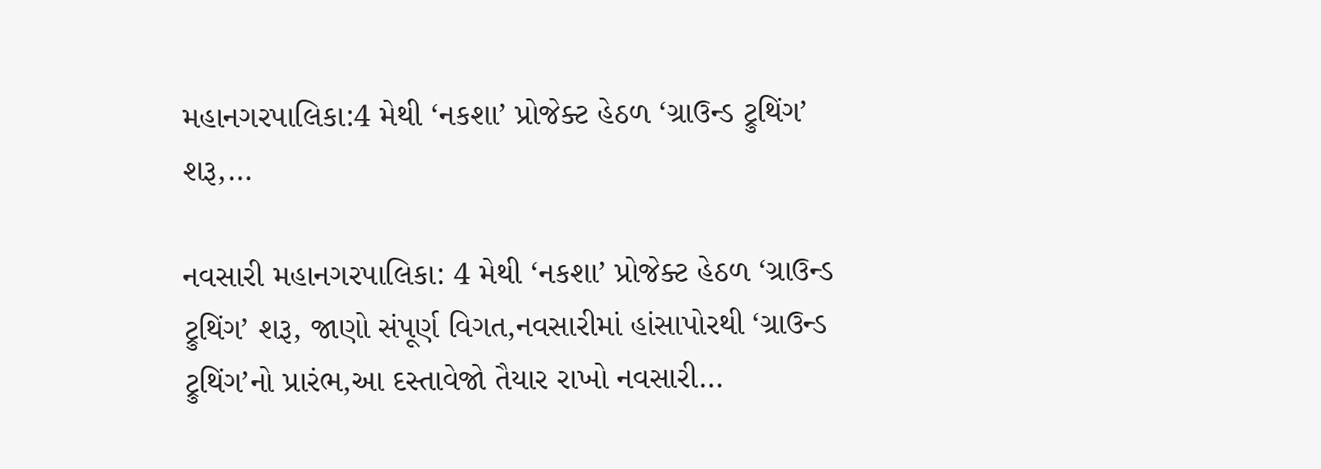મહાનગરપાલિકા:4 મેથી ‘નકશા’ પ્રોજેક્ટ હેઠળ ‘ગ્રાઉન્ડ ટ્રુથિંગ’ શરૂ,…

નવસારી મહાનગરપાલિકા: 4 મેથી ‘નકશા’ પ્રોજેક્ટ હેઠળ ‘ગ્રાઉન્ડ ટ્રુથિંગ’ શરૂ, જાણો સંપૂર્ણ વિગત,નવસારીમાં હાંસાપોરથી ‘ગ્રાઉન્ડ ટ્રુથિંગ’નો પ્રારંભ,આ દસ્તાવેજો તૈયાર રાખો નવસારી…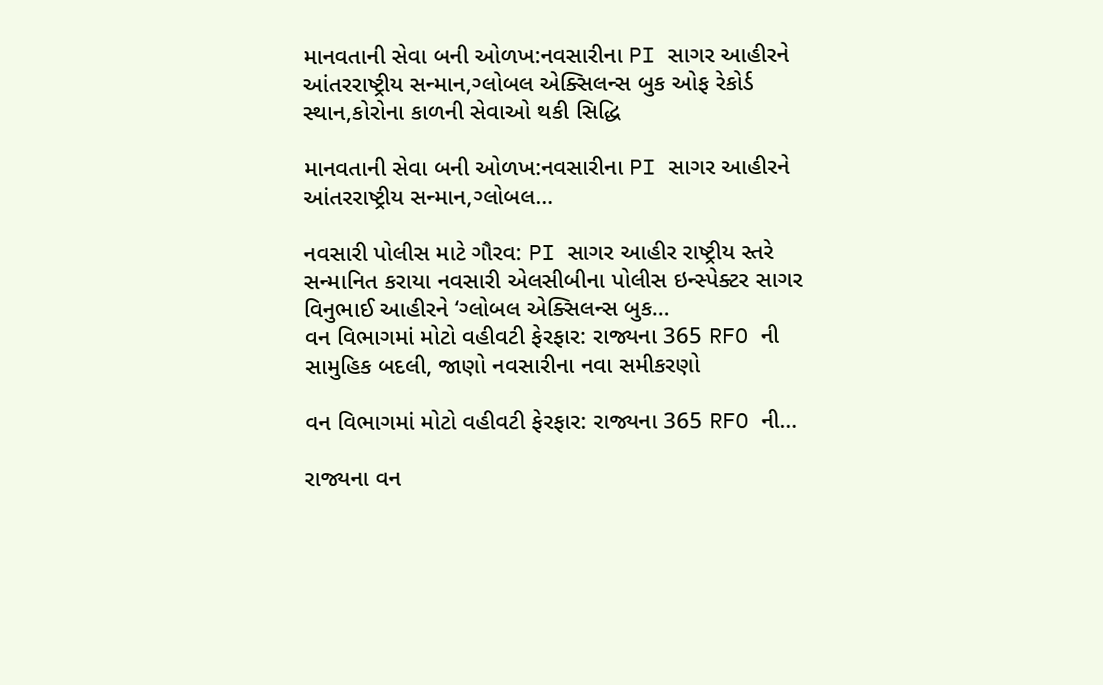માનવતાની સેવા બની ઓળખ:નવસારીના PI સાગર આહીરને આંતરરાષ્ટ્રીય સન્માન,ગ્લોબલ એક્સિલન્સ બુક ઓફ રેકોર્ડ સ્થાન,કોરોના કાળની સેવાઓ થકી સિદ્ધિ

માનવતાની સેવા બની ઓળખ:નવસારીના PI સાગર આહીરને આંતરરાષ્ટ્રીય સન્માન,ગ્લોબલ…

નવસારી પોલીસ માટે ગૌરવ: PI સાગર આહીર રાષ્ટ્રીય સ્તરે સન્માનિત કરાયા નવસારી એલસીબીના પોલીસ ઇન્સ્પેક્ટર સાગર વિનુભાઈ આહીરને ‘ગ્લોબલ એક્સિલન્સ બુક…
વન વિભાગમાં મોટો વહીવટી ફેરફાર: રાજ્યના 365 RFO ની સામુહિક બદલી, જાણો નવસારીના નવા સમીકરણો

વન વિભાગમાં મોટો વહીવટી ફેરફાર: રાજ્યના 365 RFO ની…

રાજ્યના વન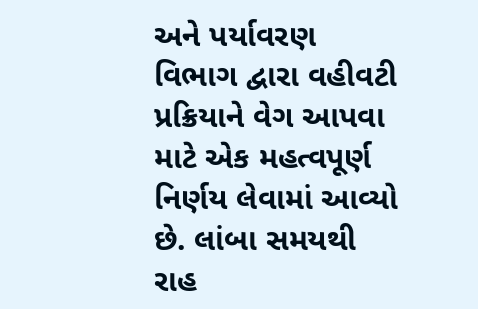અને પર્યાવરણ વિભાગ દ્વારા વહીવટી પ્રક્રિયાને વેગ આપવા માટે એક મહત્વપૂર્ણ નિર્ણય લેવામાં આવ્યો છે. લાંબા સમયથી રાહ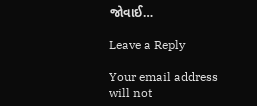જોવાઈ…

Leave a Reply

Your email address will not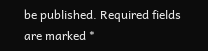be published. Required fields are marked *